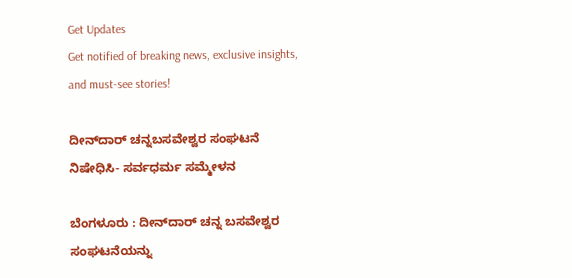Get Updates
Get notified of breaking news, exclusive insights, and must-see stories!

ದೀನ್‌ದಾರ್‌ ಚನ್ನಬಸವೇಶ್ವರ ಸಂಘಟನೆ ನಿಷೇಧಿಸಿ- ಸರ್ವಧರ್ಮ ಸಮ್ಮೇಳನ

ಬೆಂಗಳೂರು : ದೀನ್‌ದಾರ್‌ ಚನ್ನ ಬಸವೇಶ್ವರ ಸಂಘಟನೆಯನ್ನು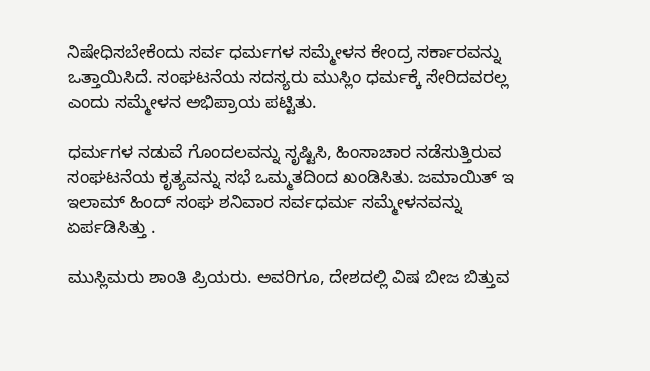ನಿಷೇಧಿಸಬೇಕೆಂದು ಸರ್ವ ಧರ್ಮಗಳ ಸಮ್ಮೇಳನ ಕೇಂದ್ರ ಸರ್ಕಾರವನ್ನು ಒತ್ತಾಯಿಸಿದೆ. ಸಂಘಟನೆಯ ಸದಸ್ಯರು ಮುಸ್ಲಿಂ ಧರ್ಮಕ್ಕೆ ಸೇರಿದವರಲ್ಲ ಎಂದು ಸಮ್ಮೇಳನ ಅಭಿಪ್ರಾಯ ಪಟ್ಟಿತು.

ಧರ್ಮಗಳ ನಡುವೆ ಗೊಂದಲವನ್ನು ಸೃಷ್ಟಿಸಿ, ಹಿಂಸಾಚಾರ ನಡೆಸುತ್ತಿರುವ ಸಂಘಟನೆಯ ಕೃತ್ಯವನ್ನು ಸಭೆ ಒಮ್ಮತದಿಂದ ಖಂಡಿಸಿತು. ಜಮಾಯಿತ್‌ ಇ ಇಲಾಮ್‌ ಹಿಂದ್‌ ಸಂಘ ಶನಿವಾರ ಸರ್ವಧರ್ಮ ಸಮ್ಮೇಳನವನ್ನು ಏರ್ಪಡಿಸಿತ್ತು .

ಮುಸ್ಲಿಮರು ಶಾಂತಿ ಪ್ರಿಯರು. ಅವರಿಗೂ, ದೇಶದಲ್ಲಿ ವಿಷ ಬೀಜ ಬಿತ್ತುವ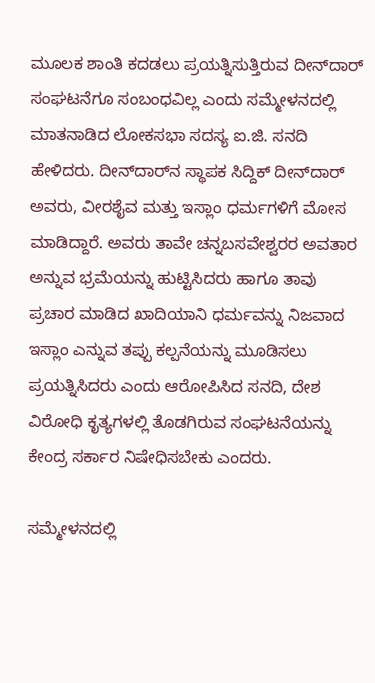ಮೂಲಕ ಶಾಂತಿ ಕದಡಲು ಪ್ರಯತ್ನಿಸುತ್ತಿರುವ ದೀನ್‌ದಾರ್‌ ಸಂಘಟನೆಗೂ ಸಂಬಂಧವಿಲ್ಲ ಎಂದು ಸಮ್ಮೇಳನದಲ್ಲಿ ಮಾತನಾಡಿದ ಲೋಕಸಭಾ ಸದಸ್ಯ ಐ.ಜಿ. ಸನದಿ ಹೇಳಿದರು. ದೀನ್‌ದಾರ್‌ನ ಸ್ಥಾಪಕ ಸಿದ್ದಿಕ್‌ ದೀನ್‌ದಾರ್‌ ಅವರು, ವೀರಶೈವ ಮತ್ತು ಇಸ್ಲಾಂ ಧರ್ಮಗಳಿಗೆ ಮೋಸ ಮಾಡಿದ್ದಾರೆ. ಅವರು ತಾವೇ ಚನ್ನಬಸವೇಶ್ವರರ ಅವತಾರ ಅನ್ನುವ ಭ್ರಮೆಯನ್ನು ಹುಟ್ಟಿಸಿದರು ಹಾಗೂ ತಾವು ಪ್ರಚಾರ ಮಾಡಿದ ಖಾದಿಯಾನಿ ಧರ್ಮವನ್ನು ನಿಜವಾದ ಇಸ್ಲಾಂ ಎನ್ನುವ ತಪ್ಪು ಕಲ್ಪನೆಯನ್ನು ಮೂಡಿಸಲು ಪ್ರಯತ್ನಿಸಿದರು ಎಂದು ಆರೋಪಿಸಿದ ಸನದಿ, ದೇಶ ವಿರೋಧಿ ಕೃತ್ಯಗಳಲ್ಲಿ ತೊಡಗಿರುವ ಸಂಘಟನೆಯನ್ನು ಕೇಂದ್ರ ಸರ್ಕಾರ ನಿಷೇಧಿಸಬೇಕು ಎಂದರು.

ಸಮ್ಮೇಳನದಲ್ಲಿ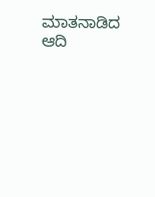ಮಾತನಾಡಿದ ಆದಿ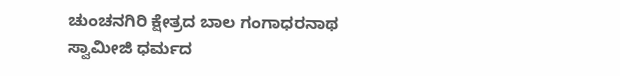ಚುಂಚನಗಿರಿ ಕ್ಷೇತ್ರದ ಬಾಲ ಗಂಗಾಧರನಾಥ ಸ್ವಾಮೀಜಿ ಧರ್ಮದ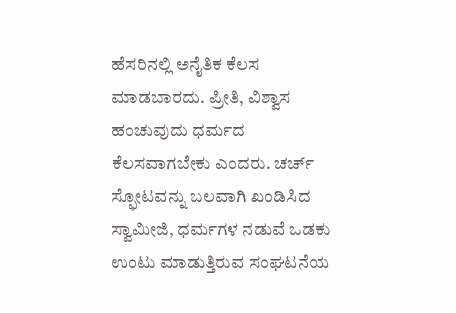ಹೆಸರಿನಲ್ಲಿ ಅನೈತಿಕ ಕೆಲಸ ಮಾಡಬಾರದು. ಪ್ರೀತಿ, ವಿಶ್ವಾಸ ಹಂಚುವುದು ಧರ್ಮದ ಕೆಲಸವಾಗಬೇಕು ಎಂದರು. ಚರ್ಚ್‌ ಸ್ಫೋಟವನ್ನು ಬಲವಾಗಿ ಖಂಡಿಸಿದ ಸ್ವಾಮೀಜಿ, ಧರ್ಮಗಳ ನಡುವೆ ಒಡಕು ಉಂಟು ಮಾಡುತ್ತಿರುವ ಸಂಘಟನೆಯ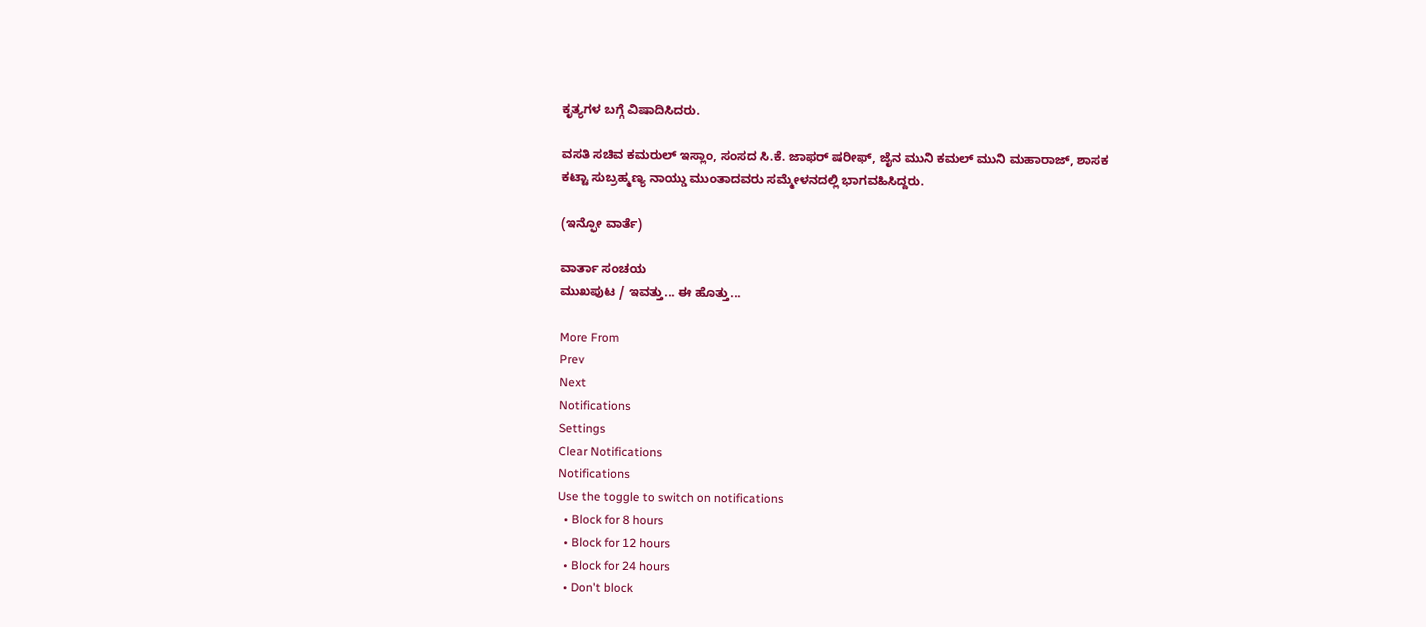ಕೃತ್ಯಗಳ ಬಗ್ಗೆ ವಿಷಾದಿಸಿದರು.

ವಸತಿ ಸಚಿವ ಕಮರುಲ್‌ ಇಸ್ಲಾಂ, ಸಂಸದ ಸಿ.ಕೆ. ಜಾಫರ್‌ ಷರೀಫ್‌, ಜೈನ ಮುನಿ ಕಮಲ್‌ ಮುನಿ ಮಹಾರಾಜ್‌, ಶಾಸಕ ಕಟ್ಟಾ ಸುಬ್ರಹ್ಮಣ್ಯ ನಾಯ್ಡು ಮುಂತಾದವರು ಸಮ್ಮೇಳನದಲ್ಲಿ ಭಾಗವಹಿಸಿದ್ದರು.

(ಇನ್ಫೋ ವಾರ್ತೆ)

ವಾರ್ತಾ ಸಂಚಯ
ಮುಖಪುಟ / ಇವತ್ತು... ಈ ಹೊತ್ತು...

More From
Prev
Next
Notifications
Settings
Clear Notifications
Notifications
Use the toggle to switch on notifications
  • Block for 8 hours
  • Block for 12 hours
  • Block for 24 hours
  • Don't block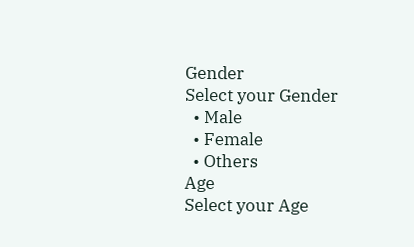Gender
Select your Gender
  • Male
  • Female
  • Others
Age
Select your Age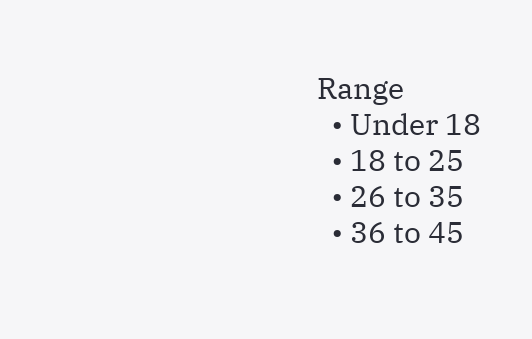Range
  • Under 18
  • 18 to 25
  • 26 to 35
  • 36 to 45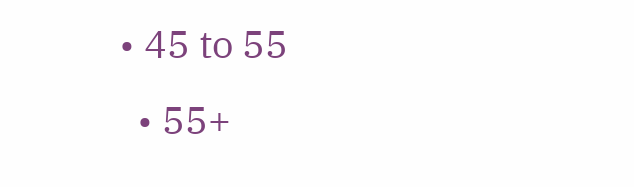• 45 to 55
  • 55+